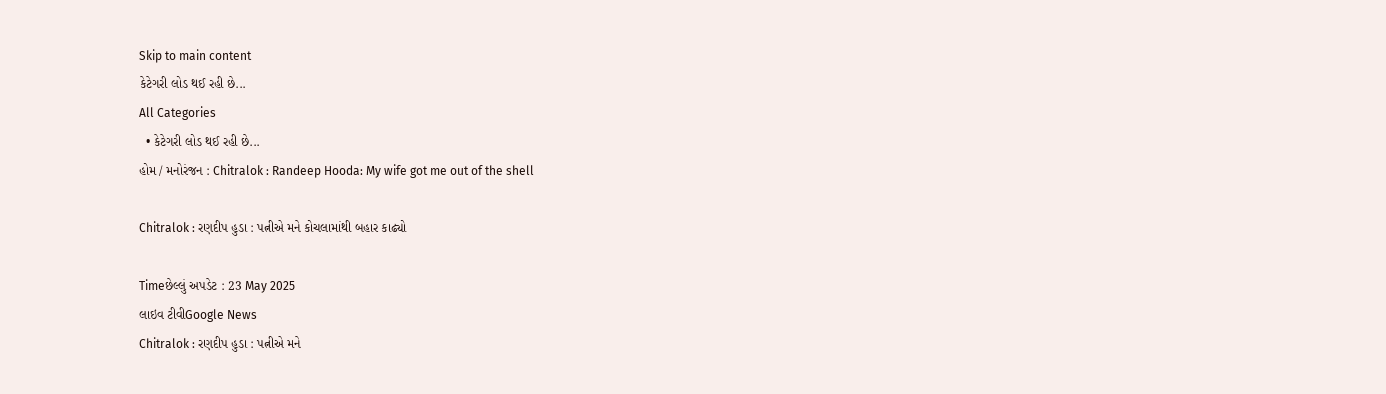Skip to main content
કેટેગરી લોડ થઈ રહી છે...
All Categories
  • કેટેગરી લોડ થઈ રહી છે...
હોમ / મનોરંજન : Chitralok : Randeep Hooda: My wife got me out of the shell

Chitralok : રણદીપ હુડા : પત્નીએ મને કોચલામાંથી બહાર કાઢ્યો

Timeછેલ્લું અપડેટ : 23 May 2025
લાઇવ ટીવીGoogle News
Chitralok : રણદીપ હુડા : પત્નીએ મને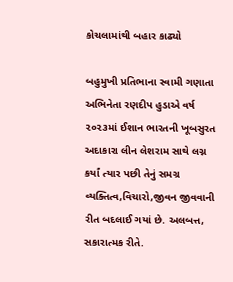કોચલામાંથી બહાર કાઢ્યો

બહુમુખી પ્રતિભાના સ્વામી ગણાતા અભિનેતા રણદીપ હુડાએ વર્ષ ૨૦૨૩માં ઈશાન ભારતની ખૂબસુરત અદાકારા લીન લેશરામ સાથે લગ્ન કર્યાં ત્યાર પછી તેનું સમગ્ર વ્યક્તિત્વ,વિચારો,જીવન જીવવાની રીત બદલાઈ ગયાં છે. અલબત્ત, સકારાત્મક રીતે.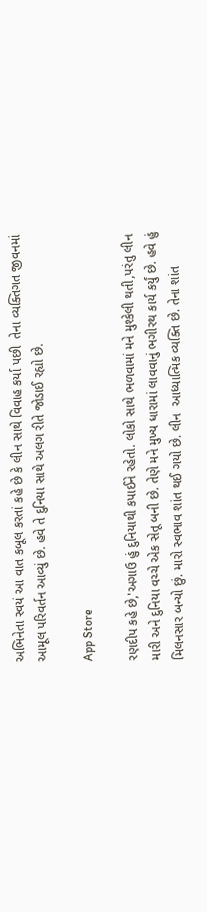અભિનેતા સ્વયં આ વાત કબૂલ કરતાં કહે છે કે લીન સાથે વિવાહ કર્યા પછી  તેના વ્યક્તિગત જીવનમાં આમૂલ પરિવર્તન આવ્યું છે. હવે તે દુનિયા સાથે અલગ રીતે જોડાઈ રહ્યો છે.

App Store

રણદીપ કહે છે,'અગાઉ હું દુનિયાથી કપાઈને રહેતો. લોકો સાથે ભળવામાં મને મુશ્કેલી થતી,પરંતુ લીન મારી અને દુનિયા વચ્ચે એક સેતૂ બની છે. તેણે મને મુખ્ય ધારામાં લાવવાનું ભગીરથ કાર્ય કર્યું છે. હવે હું મિલનસાર બન્યો છું. મારો સ્વભાવ શાંત થઈ ગયો છે. લીન  આધ્યાત્મિક વ્યક્તિ છે. તેના શાંત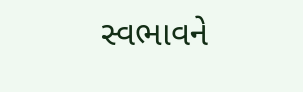સ્વભાવને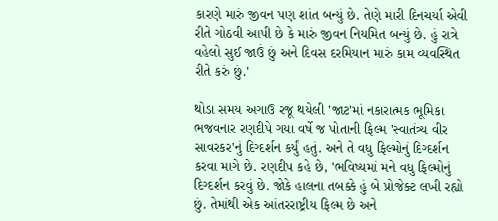કારણે મારું જીવન પણ શાંત બન્યું છે. તેણે મારી દિનચર્યા એવી રીતે ગોઠવી આપી છે કે મારું જીવન નિયમિત બન્યું છે. હું રાત્રે વહેલો સુઈ જાઉં છું અને દિવસ દરમિયાન મારું કામ વ્યવસ્થિત રીતે કરું છું.'

થોડા સમય અગાઉ રજૂ થયેલી 'જાટ'માં નકારાત્મક ભૂમિકા ભજવનાર રણદીપે ગયા વર્ષે જ પોતાની ફિલ્મ 'સ્વાતંત્ર્ય વીર સાવરકર'નું દિગ્દર્શન કર્યું હતું. અને તે વધુ ફિલ્મોનું દિગ્દર્શન કરવા માગે છે. રણદીપ કહે છે, 'ભવિષ્યમાં મને વધુ ફિલ્મોનું દિગ્દર્શન કરવું છે. જોકે હાલના તબક્કે હું બે પ્રોજેક્ટ લખી રહ્યો છું. તેમાંથી એક આંતરરાષ્ટ્રીય ફિલ્મ છે અને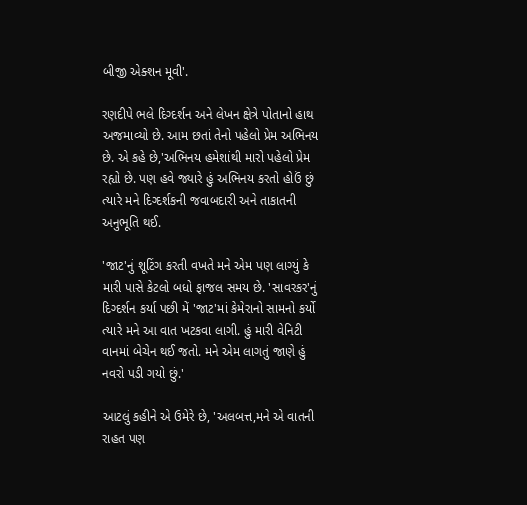બીજી એક્શન મૂવી'.

રણદીપે ભલે દિગ્દર્શન અને લેખન ક્ષેત્રે પોતાનો હાથ અજમાવ્યો છે. આમ છતાં તેનો પહેલો પ્રેમ અભિનય છે. એ કહે છે,'અભિનય હમેશાંથી મારો પહેલો પ્રેમ રહ્યો છે. પણ હવે જ્યારે હું અભિનય કરતો હોઉં છું ત્યારે મને દિગ્દર્શકની જવાબદારી અને તાકાતની અનુભૂતિ થઈ.

'જાટ'નું શૂટિંગ કરતી વખતે મને એમ પણ લાગ્યું કે મારી પાસે કેટલો બધો ફાજલ સમય છે. 'સાવરકર'નું દિગ્દર્શન કર્યા પછી મેં 'જાટ'માં કેમેરાનો સામનો કર્યો ત્યારે મને આ વાત ખટકવા લાગી. હું મારી વેનિટી વાનમાં બેચેન થઈ જતો. મને એમ લાગતું જાણે હું નવરો પડી ગયો છું.'

આટલું કહીને એ ઉમેરે છે, 'અલબત્ત,મને એ વાતની રાહત પણ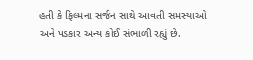હતી કે ફિલ્મના સર્જન સાથે આવતી સમસ્યાઓ અને પડકાર અન્ય કોઈ સંભાળી રહ્યું છે.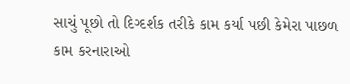સાચું પૂછો તો દિગ્દર્શક તરીકે કામ કર્યા પછી કેમેરા પાછળ કામ કરનારાઓ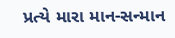પ્રત્યે મારા માન-સન્માન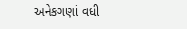અનેકગણાં વધી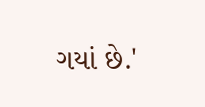ગયાં છે.'